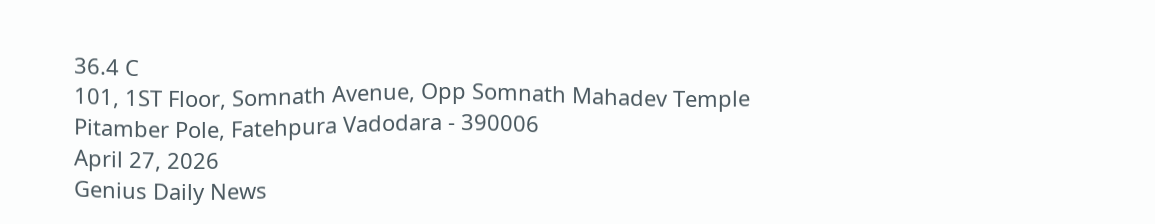36.4 C
101, 1ST Floor, Somnath Avenue, Opp Somnath Mahadev Temple Pitamber Pole, Fatehpura Vadodara - 390006
April 27, 2026
Genius Daily News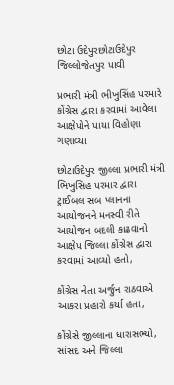છોટા ઉદેપુરછોટાઉદેપુર જિલ્લોજેતપુર પાવી

પ્રભારી મંત્રી ભીખુસિંહ પરમારે કોંગ્રેસ દ્વારા કરવામાં આવેલા આક્ષેપોને પાયા વિહોણા ગણાવ્યા

છોટાઉદેપુર જીલ્લા પ્રભારી મંત્રી ભિખુસિહ પરમાર દ્વારા ટ્રાઈબલ સબ પ્લાનના આયોજનને મનસ્વી રીતે આયોજન બદલી કાઢવાનો આક્ષેપ જિલ્લા કોંગ્રેસ દ્વારા કરવામાં આવ્યો હતો,

કોંગ્રેસ નેતા અર્જુન રાઠવાએ આકરા પ્રહારો કર્યા હતા,

કોંગ્રેસે જીલ્લાના ધારાસભ્યો, સાંસદ અને જિલ્લા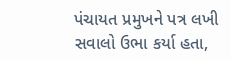પંચાયત પ્રમુખને પત્ર લખી સવાલો ઉભા કર્યા હતા,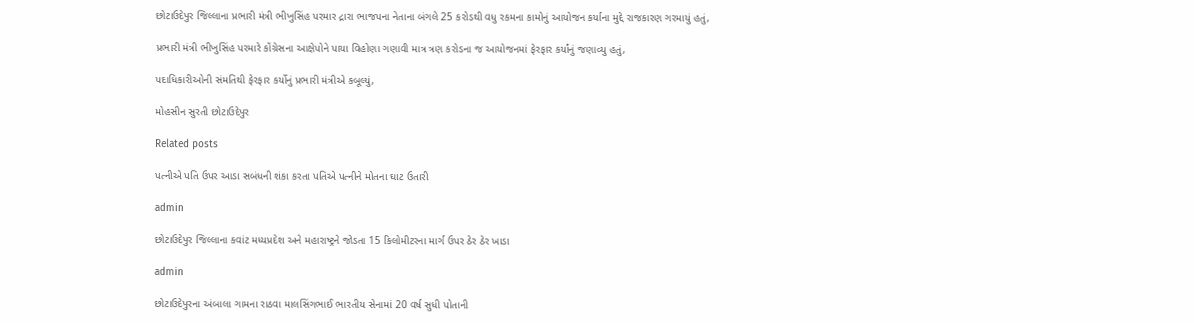છોટાઉદેપુર જિલ્લાના પ્રભારી મંત્રી ભીખુસિંહ પરમાર દ્રારા ભાજપના નેતાના બંગલે 25 કરોડથી વધુ રકમના કામોનું આયોજન કર્યાના મુદ્દે રાજકારણ ગરમાયું હતું,

પ્રભારી મંત્રી ભીખુસિંહ પરમારે કોંગ્રેસના આક્ષેપોને પાયા વિહોણા ગણાવી માત્ર ત્રણ કરોડના જ આયોજનમાં ફેરફાર કર્યાંનું જણાવ્યુ હતું,

પદાધિકારીઓની સંમતિથી ફેરફાર કર્યોનું પ્રભારી મંત્રીએ કબૂલ્યું,

મોહસીન સુરતી છોટાઉદેપુર

Related posts

પત્નીએ પતિ ઉપર આડા સબંધની શંકા કરતા પતિએ પત્નીને મોતના ઘાટ ઉતારી

admin

છોટાઉદેપુર જિલ્લાના કવાંટ મધ્યપ્રદેશ અને મહારાષ્ટ્રને જોડતા 15 કિલોમીટરના માર્ગ ઉપર ઠેર ઠેર ખાડા

admin

છોટાઉદેપુરના અંબાલા ગામના રાઠવા માલસિંગભાઈ ભારતીય સેનામાં 20 વર્ષ સુધી પોતાની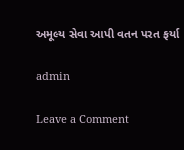અમૂલ્ય સેવા આપી વતન પરત ફર્યા

admin

Leave a Comment